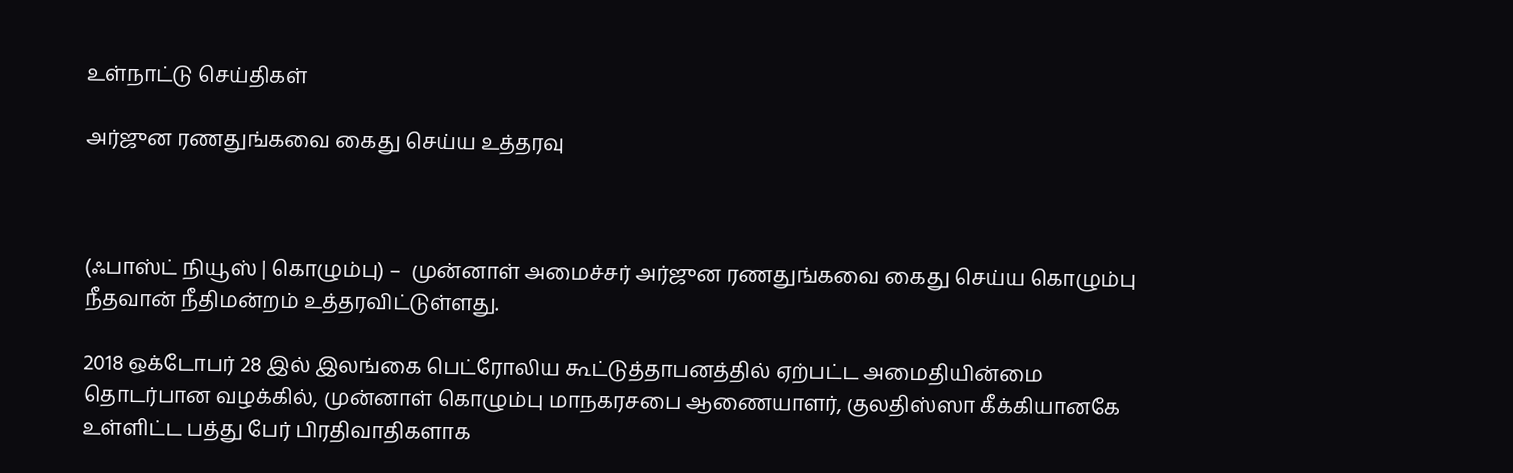உள்நாட்டு செய்திகள்

அர்ஜுன ரணதுங்கவை கைது செய்ய உத்தரவு



(ஃபாஸ்ட் நியூஸ் | கொழும்பு) –  முன்னாள் அமைச்சர் அர்ஜுன ரணதுங்கவை கைது செய்ய கொழும்பு நீதவான் நீதிமன்றம் உத்தரவிட்டுள்ளது.

2018 ஒக்டோபர் 28 இல் இலங்கை பெட்ரோலிய கூட்டுத்தாபனத்தில் ஏற்பட்ட அமைதியின்மை தொடர்பான வழக்கில், முன்னாள் கொழும்பு மாநகரசபை ஆணையாளர், குலதிஸ்ஸா கீக்கியானகே உள்ளிட்ட பத்து பேர் பிரதிவாதிகளாக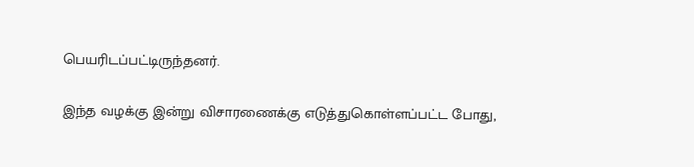பெயரிடப்பட்டிருந்தனர்.

இந்த வழக்கு இன்று விசாரணைக்கு எடுத்துகொள்ளப்பட்ட போது,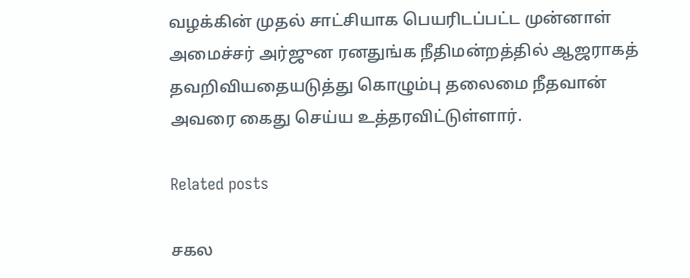வழக்கின் முதல் சாட்சியாக பெயரிடப்பட்ட முன்னாள் அமைச்சர் அர்ஜுன ரனதுங்க நீதிமன்றத்தில் ஆஜராகத் தவறிவியதையடுத்து கொழும்பு தலைமை நீதவான் அவரை கைது செய்ய உத்தரவிட்டுள்ளார்.

Related posts

சகல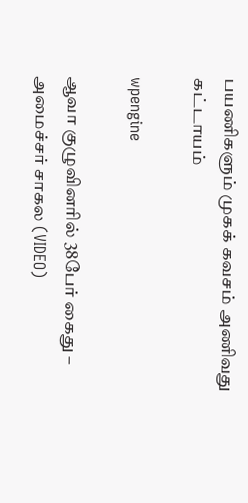பயணிகளும் முகக் கவசம் அணிவது கட்டாயம்

wpengine

ஆவா குழுவினரில் 38பேர் கைது – அமைச்சர் சாகல (VIDEO)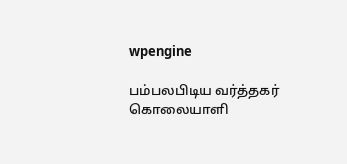wpengine

பம்பலபிடிய வர்த்தகர் கொலையாளி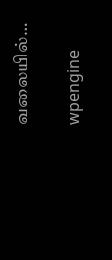வலையில்…

wpengine